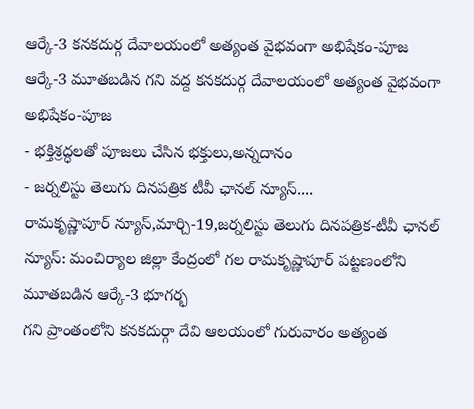ఆర్కే-3 కనకదుర్గ దేవాలయంలో అత్యంత వైభవంగా అభిషేకం-పూజ
ఆర్కే-3 మూతబడిన గని వద్ద కనకదుర్గ దేవాలయంలో అత్యంత వైభవంగా అభిషేకం-పూజ
- భక్తిశ్రద్ధలతో పూజలు చేసిన భక్తులు,అన్నదానం
- జర్నలిస్టు తెలుగు దినపత్రిక టీవీ ఛానల్ న్యూస్....
రామకృష్ణాపూర్ న్యూస్,మార్చి-19,జర్నలిస్టు తెలుగు దినపత్రిక-టీవీ ఛానల్ న్యూస్: మంచిర్యాల జిల్లా కేంద్రంలో గల రామకృష్ణాపూర్ పట్టణంలోని మూతబడిన ఆర్కే-3 భూగర్భ
గని ప్రాంతంలోని కనకదుర్గా దేవి ఆలయంలో గురువారం అత్యంత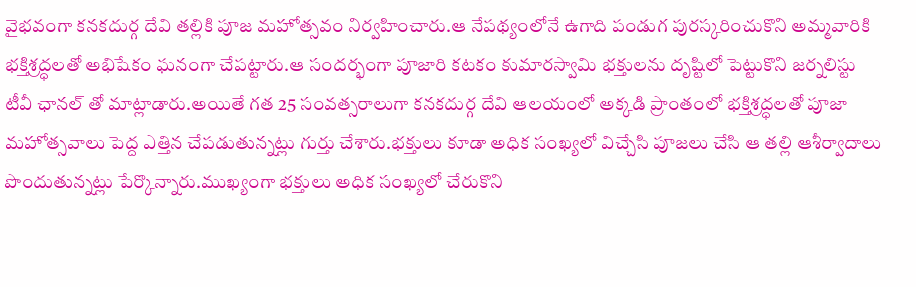వైభవంగా కనకదుర్గ దేవి తల్లికి పూజ మహోత్సవం నిర్వహించారు.ఆ నేపథ్యంలోనే ఉగాది పండుగ పురస్కరించుకొని అమ్మవారికి భక్తిశ్రద్ధలతో అభిషేకం ఘనంగా చేపట్టారు.ఆ సందర్భంగా పూజారి కటకం కుమారస్వామి భక్తులను దృష్టిలో పెట్టుకొని జర్నలిస్టు టీవీ ఛానల్ తో మాట్లాడారు.అయితే గత 25 సంవత్సరాలుగా కనకదుర్గ దేవి ఆలయంలో అక్కడి ప్రాంతంలో భక్తిశ్రద్ధలతో పూజా మహోత్సవాలు పెద్ద ఎత్తిన చేపడుతున్నట్లు గుర్తు చేశారు.భక్తులు కూడా అధిక సంఖ్యలో విచ్చేసి పూజలు చేసి ఆ తల్లి ఆశీర్వాదాలు పొందుతున్నట్లు పేర్కొన్నారు.ముఖ్యంగా భక్తులు అధిక సంఖ్యలో చేరుకొని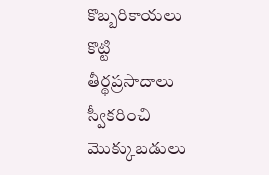కొబ్బరికాయలు కొట్టి తీర్థప్రసాదాలు స్వీకరించి మొక్కుబడులు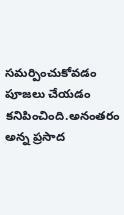సమర్పించుకోవడం పూజలు చేయడం కనిపించింది.అనంతరం అన్న ప్రసాద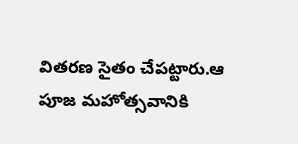వితరణ సైతం చేపట్టారు.ఆ పూజ మహోత్సవానికి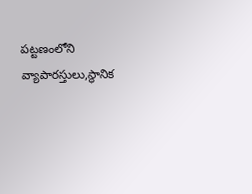పట్టణంలోని వ్యాపారస్తులు,స్థానిక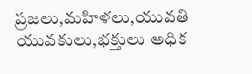ప్రజలు,మహిళలు,యువతి యువకులు,భక్తులు అధిక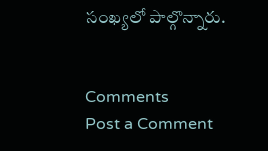సంఖ్యలో పాల్గొన్నారు.


Comments
Post a Comment